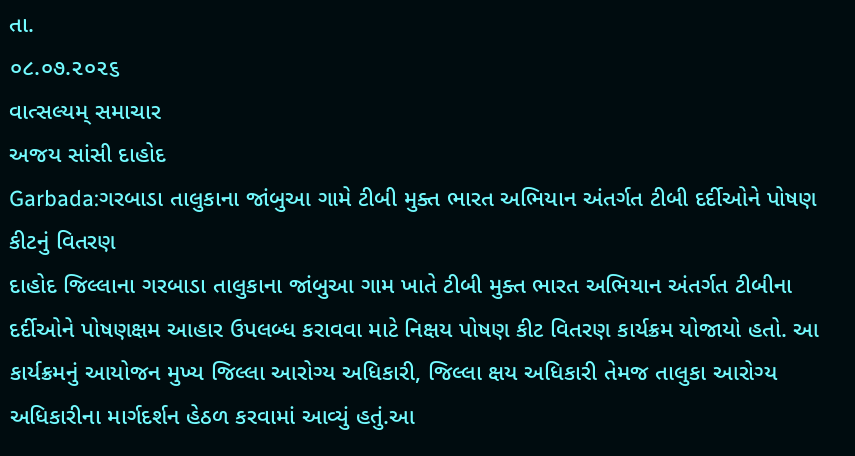તા.
૦૮.૦૭.૨૦૨૬
વાત્સલ્યમ્ સમાચાર
અજય સાંસી દાહોદ
Garbada:ગરબાડા તાલુકાના જાંબુઆ ગામે ટીબી મુક્ત ભારત અભિયાન અંતર્ગત ટીબી દર્દીઓને પોષણ કીટનું વિતરણ
દાહોદ જિલ્લાના ગરબાડા તાલુકાના જાંબુઆ ગામ ખાતે ટીબી મુક્ત ભારત અભિયાન અંતર્ગત ટીબીના દર્દીઓને પોષણક્ષમ આહાર ઉપલબ્ધ કરાવવા માટે નિક્ષય પોષણ કીટ વિતરણ કાર્યક્રમ યોજાયો હતો. આ કાર્યક્રમનું આયોજન મુખ્ય જિલ્લા આરોગ્ય અધિકારી, જિલ્લા ક્ષય અધિકારી તેમજ તાલુકા આરોગ્ય અધિકારીના માર્ગદર્શન હેઠળ કરવામાં આવ્યું હતું.આ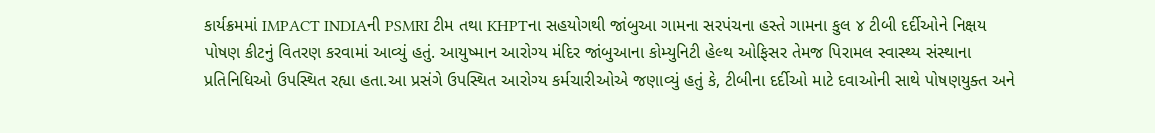કાર્યક્રમમાં IMPACT INDIAની PSMRI ટીમ તથા KHPTના સહયોગથી જાંબુઆ ગામના સરપંચના હસ્તે ગામના કુલ ૪ ટીબી દર્દીઓને નિક્ષય પોષણ કીટનું વિતરણ કરવામાં આવ્યું હતું. આયુષ્માન આરોગ્ય મંદિર જાંબુઆના કોમ્યુનિટી હેલ્થ ઓફિસર તેમજ પિરામલ સ્વાસ્થ્ય સંસ્થાના પ્રતિનિધિઓ ઉપસ્થિત રહ્યા હતા.આ પ્રસંગે ઉપસ્થિત આરોગ્ય કર્મચારીઓએ જણાવ્યું હતું કે, ટીબીના દર્દીઓ માટે દવાઓની સાથે પોષણયુક્ત અને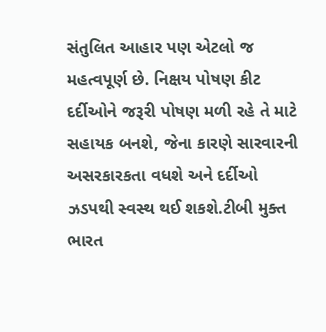સંતુલિત આહાર પણ એટલો જ મહત્વપૂર્ણ છે. નિક્ષય પોષણ કીટ દર્દીઓને જરૂરી પોષણ મળી રહે તે માટે સહાયક બનશે, જેના કારણે સારવારની અસરકારકતા વધશે અને દર્દીઓ ઝડપથી સ્વસ્થ થઈ શકશે.ટીબી મુક્ત ભારત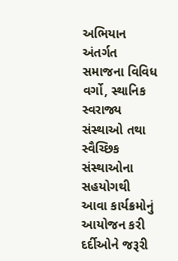અભિયાન અંતર્ગત સમાજના વિવિધ વર્ગો, સ્થાનિક સ્વરાજ્ય સંસ્થાઓ તથા સ્વૈચ્છિક સંસ્થાઓના સહયોગથી આવા કાર્યક્રમોનું આયોજન કરી દર્દીઓને જરૂરી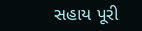સહાય પૂરી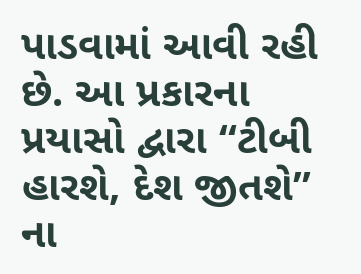પાડવામાં આવી રહી છે. આ પ્રકારના પ્રયાસો દ્વારા “ટીબી હારશે, દેશ જીતશે” ના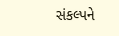સંકલ્પને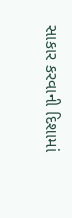સાકાર કરવાની દિશામાં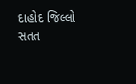દાહોદ જિલ્લો સતત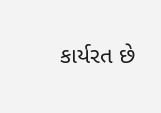કાર્યરત છે